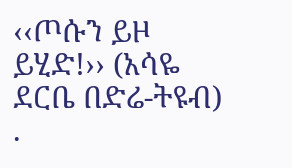‹‹ጦሱን ይዞ ይሂድ!›› (አሳዬ ደርቤ በድሬ-ትዩብ) .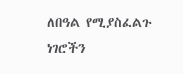ለበዓል የሚያስፈልጉ ነገሮችን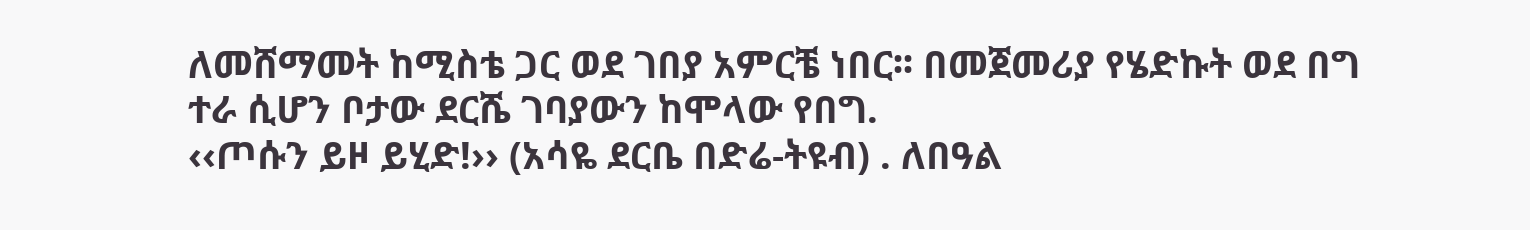ለመሸማመት ከሚስቴ ጋር ወደ ገበያ አምርቼ ነበር፡፡ በመጀመሪያ የሄድኩት ወደ በግ ተራ ሲሆን ቦታው ደርሼ ገባያውን ከሞላው የበግ.
‹‹ጦሱን ይዞ ይሂድ!›› (አሳዬ ደርቤ በድሬ-ትዩብ) . ለበዓል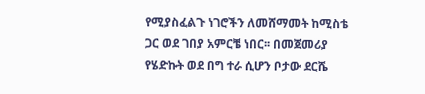የሚያስፈልጉ ነገሮችን ለመሸማመት ከሚስቴ ጋር ወደ ገበያ አምርቼ ነበር፡፡ በመጀመሪያ የሄድኩት ወደ በግ ተራ ሲሆን ቦታው ደርሼ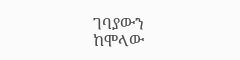ገባያውን ከሞላው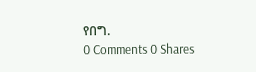የበግ.
0 Comments 0 Shares